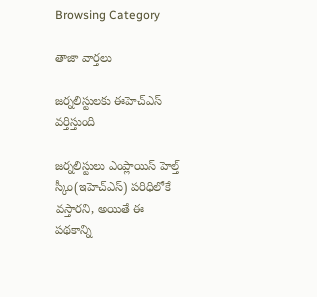Browsing Category

తాజా వార్తలు

జర్నలిస్టులకు ఈహెచ్ఎస్ వర్తిస్తుంది

జర్నలిస్టులు ఎంప్లాయిస్ హెల్త్ స్కీం(ఇహెచ్ఎస్) పరిధిలోకే వస్తారని, అయితే ఈ పథకాన్ని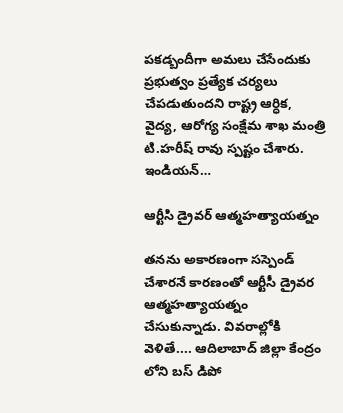ప‌క‌డ్బందీగా అమలు చేసేందుకు ప్రభుత్వం ప్రత్యేక చర్యలు చేపడుతుందని రాష్ట్ర ఆర్ధిక, వైద్య, ఆరోగ్య సంక్షేమ శాఖ మంత్రి టి.హరీష్ రావు స్పష్టం చేశారు. ఇండియన్…

ఆర్టీసి డ్రైవర్ ఆత్మ‌హ‌త్యాయ‌త్నం

త‌న‌ను అకార‌ణంగా స‌స్పెండ్ చేశార‌నే కార‌ణంతో ఆర్టీసీ డ్రైవ‌ర ఆత్మ‌హ‌త్యాయ‌త్నం చేసుకున్నాడు. వివ‌రాల్లోకి వెళితే.... ఆదిలాబాద్ జిల్లా కేంద్రం లోని బస్ డిపో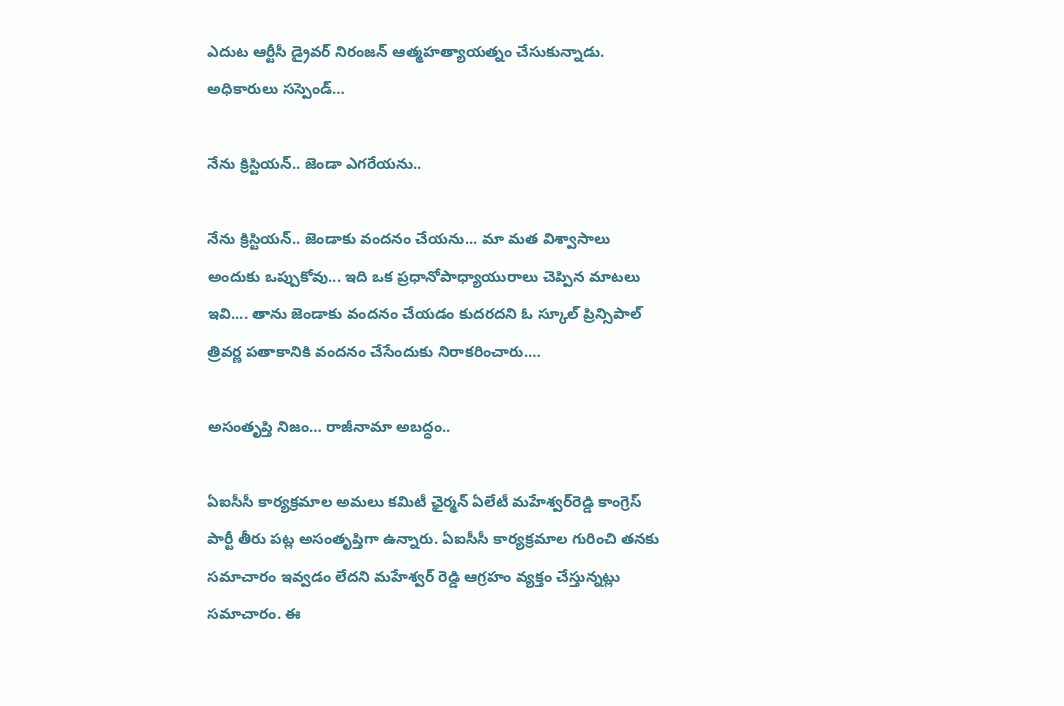ఎదుట ఆర్టీసీ డ్రైవర్ నిరంజన్ ఆత్మహత్యాయ‌త్నం చేసుకున్నాడు. అధికారులు సస్పెండ్…

నేను క్రిస్టియన్.. జెండా ఎగరేయను..

నేను క్రిస్టియన్‌.. జెండాకు వంద‌నం చేయ‌ను... మా మత విశ్వాసాలు అందుకు ఒప్పుకోవు... ఇది ఒక ప్ర‌ధానోపాధ్యాయురాలు చెప్పిన మాట‌లు ఇవి.... తాను జెండాకు వందనం చేయడం కుదరదని ఓ స్కూల్ ప్రిన్సిపాల్‌ త్రివర్ణ పతాకానికి వందనం చేసేందుకు నిరాకరించారు.…

అసంతృప్తి నిజం… రాజీనామా అబ‌ద్ధం..

ఏఐసీసీ కార్యక్రమాల అమలు కమిటీ ఛైర్మన్ ఏలేటీ మ‌హేశ్వ‌ర్‌రెడ్డి కాంగ్రెస్ పార్టీ తీరు ప‌ట్ల అసంతృప్తిగా ఉన్నారు. ఏఐసీసీ కార్యక్రమాల గురించి తనకు సమాచారం ఇవ్వడం లేదని మహేశ్వర్ రెడ్డి ఆగ్ర‌హం వ్య‌క్తం చేస్తున్న‌ట్లు స‌మాచారం. ఈ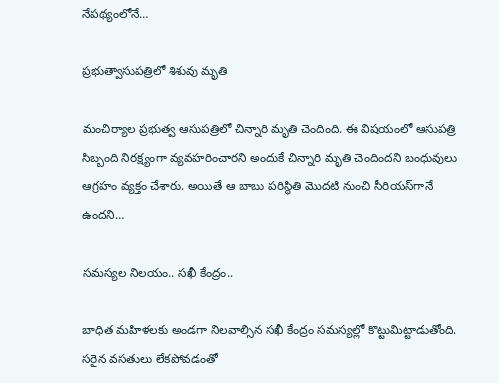నేప‌థ్యంలోనే…

ప్ర‌భుత్వాసుప‌త్రిలో శిశువు మృతి

మంచిర్యాల ప్ర‌భుత్వ ఆసుప‌త్రిలో చిన్నారి మృతి చెందింది. ఈ విష‌యంలో ఆసుప‌త్రి సిబ్బంది నిర‌క్ష్యంగా వ్య‌వ‌హ‌రించార‌ని అందుకే చిన్నారి మృతి చెందింద‌ని బంధువులు ఆగ్ర‌హం వ్య‌క్తం చేశారు. అయితే ఆ బాబు ప‌రిస్థితి మొద‌టి నుంచి సీరియ‌స్‌గానే ఉంద‌ని…

స‌మ‌స్య‌ల నిల‌యం.. స‌ఖీ కేంద్రం..

బాధిత మ‌హిళ‌ల‌కు అండ‌గా నిల‌వాల్సిన స‌ఖీ కేంద్రం స‌మ‌స్య‌ల్లో కొట్టుమిట్టాడుతోంది. స‌రైన వ‌స‌తులు లేక‌పోవ‌డంతో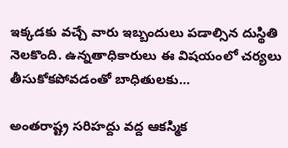ఇక్క‌డ‌కు వ‌చ్చే వారు ఇబ్బందులు ప‌డాల్సిన దుస్థితి నెల‌కొంది. ఉన్న‌తాధికారులు ఈ విష‌యంలో చ‌ర్య‌లు తీసుకోక‌పోవ‌డంతో బాధితుల‌కు…

అంతరాష్ట్ర సరిహద్దు వద్ద ఆకస్మిక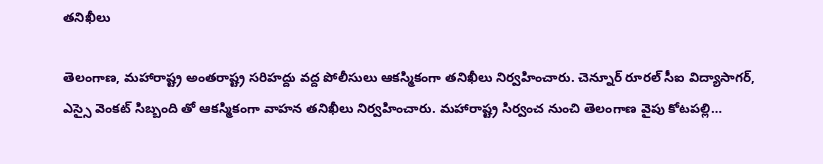తనిఖీలు

తెలంగాణ‌, మ‌హారాష్ట్ర అంత‌రాష్ట్ర స‌రిహ‌ద్దు వ‌ద్ద పోలీసులు ఆక‌స్మికంగా త‌నిఖీలు నిర్వహించారు. చెన్నూర్ రూరల్ సీఐ విద్యాసాగర్, ఎస్సై వెంకట్ సిబ్బంది తో ఆకస్మికంగా వాహన తనిఖీలు నిర్వహించారు. మ‌హారాష్ట్ర సిర్వంచ నుంచి తెలంగాణ వైపు కోట‌ప‌ల్లి…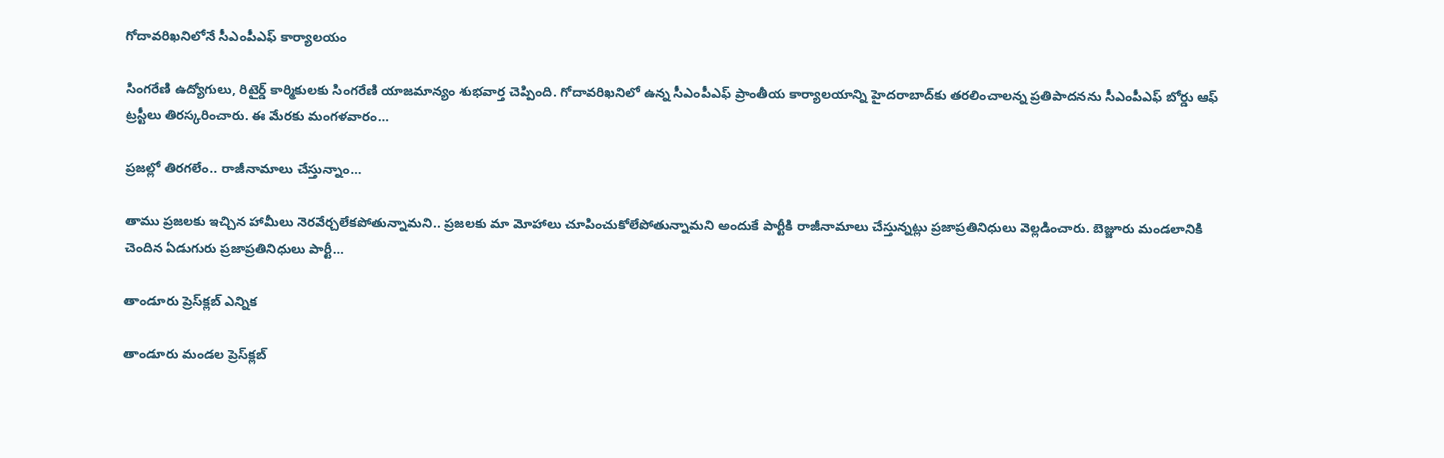గోదావరిఖనిలోనే సీఎంపీఎఫ్ కార్యాలయం

సింగరేణి ఉద్యోగులు, రిటైర్డ్‌ కార్మికులకు సింగ‌రేణి యాజ‌మాన్యం శుభవార్త చెప్పింది. గోదావరిఖనిలో ఉన్న సీఎంపీఎఫ్‌ ప్రాంతీయ కార్యాలయాన్ని హైదరాబాద్‌కు తరలించాలన్న ప్రతిపాదనను సీఎంపీఎఫ్‌ బోర్డు ఆఫ్‌ ట్రస్టీలు తిరస్కరించారు. ఈ మేరకు మంగళవారం…

ప్ర‌జ‌ల్లో తిర‌గ‌లేం.. రాజీనామాలు చేస్తున్నాం…

తాము ప్రజ‌ల‌కు ఇచ్చిన హామీలు నెర‌వేర్చ‌లేక‌పోతున్నామ‌ని.. ప్ర‌జ‌ల‌కు మా మోహాలు చూపించుకోలేపోతున్నామ‌ని అందుకే పార్టీకి రాజీనామాలు చేస్తున్న‌ట్లు ప్ర‌జాప్ర‌తినిధులు వెల్ల‌డించారు. బెజ్జూరు మండ‌లానికి చెందిన ఏడుగురు ప్ర‌జాప్ర‌తినిధులు పార్టీ…

తాండూరు ప్రెస్‌క్ల‌బ్ ఎన్నిక‌

తాండూరు మండ‌ల ప్రెస్‌క్ల‌బ్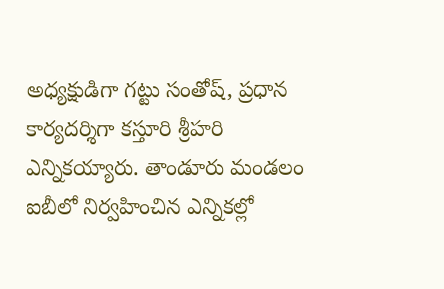అధ్య‌క్షుడిగా గ‌ట్టు సంతోష్‌, ప్ర‌ధాన కార్య‌ద‌ర్శిగా క‌స్తూరి శ్రీ‌హ‌రి ఎన్నిక‌య్యారు. తాండూరు మండ‌లం ఐబీలో నిర్వ‌హించిన ఎన్నిక‌ల్లో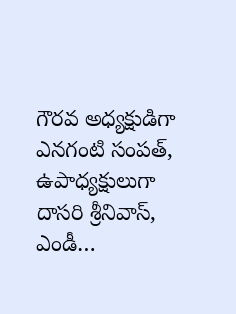గౌర‌వ అధ్య‌క్షుడిగా ఎన‌గంటి సంప‌త్‌, ఉపాధ్య‌క్షులుగా దాస‌రి శ్రీ‌నివాస్‌, ఎండీ…